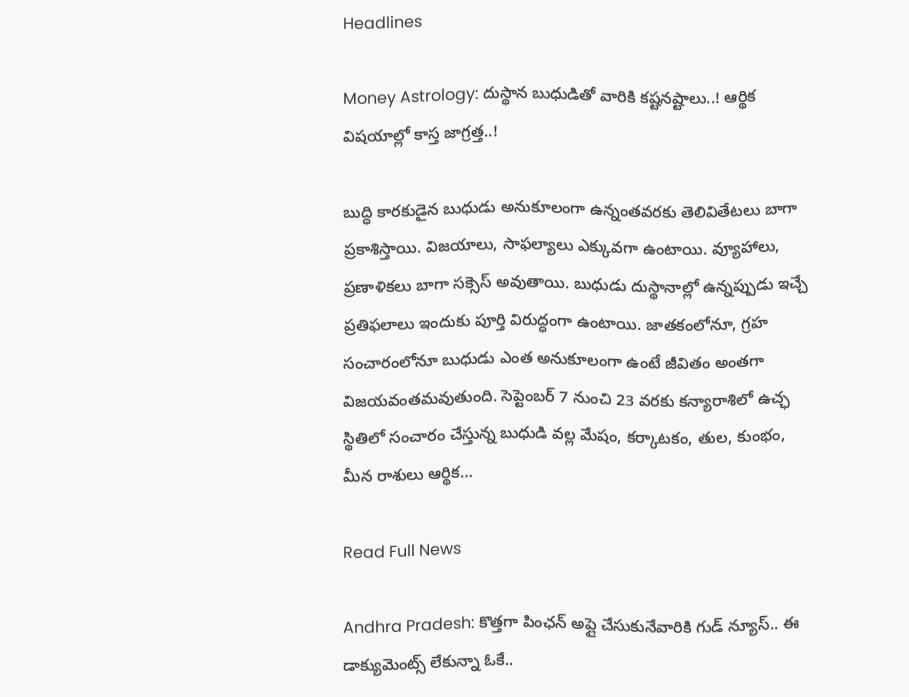Headlines

Money Astrology: దుస్థాన బుధుడితో వారికి కష్టనష్టాలు..! ఆర్థిక విషయాల్లో కాస్త జాగ్రత్త..!

బుద్ధి కారకుడైన బుధుడు అనుకూలంగా ఉన్నంతవరకు తెలివితేటలు బాగా ప్రకాశిస్తాయి. విజయాలు, సాఫల్యాలు ఎక్కువగా ఉంటాయి. వ్యూహాలు, ప్రణాళికలు బాగా సక్సెస్ అవుతాయి. బుధుడు దుస్థానాల్లో ఉన్నప్పుడు ఇచ్చే ప్రతిఫలాలు ఇందుకు పూర్తి విరుద్ధంగా ఉంటాయి. జాతకంలోనూ, గ్రహ సంచారంలోనూ బుధుడు ఎంత అనుకూలంగా ఉంటే జీవితం అంతగా విజయవంతమవుతుంది. సెప్టెంబర్ 7 నుంచి 23 వరకు కన్యారాశిలో ఉచ్ఛ స్థితిలో సంచారం చేస్తున్న బుధుడి వల్ల మేషం, కర్కాటకం, తుల, కుంభం, మీన రాశులు ఆర్థిక…

Read Full News

Andhra Pradesh: కొత్తగా పింఛన్ అప్లై చేసుకునేవారికి గుడ్ న్యూస్.. ఈ డాక్యుమెంట్స్ లేకున్నా ఓకే..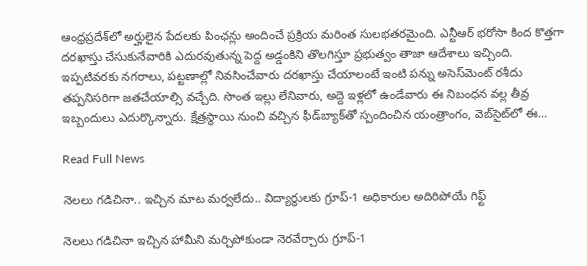ఆంధ్రప్రదేశ్‌లో అర్హులైన పేదలకు పింఛన్లు అందించే ప్రక్రియ మరింత సులభతరమైంది. ఎన్టీఆర్ భరోసా కింద కొత్తగా దరఖాస్తు చేసుకునేవారికి ఎదురవుతున్న పెద్ద అడ్డంకిని తొలగిస్తూ ప్రభుత్వం తాజా ఆదేశాలు ఇచ్చింది. ఇప్పటివరకు నగరాలు, పట్టణాల్లో నివసించేవారు దరఖాస్తు చేయాలంటే ఇంటి పన్ను అసెస్‌మెంట్ రశీదు తప్పనిసరిగా జతచేయాల్సి వచ్చేది. సొంత ఇల్లు లేనివారు, అద్దె ఇళ్లలో ఉండేవారు ఈ నిబంధన వల్ల తీవ్ర ఇబ్బందులు ఎదుర్కొన్నారు. క్షేత్రస్థాయి నుంచి వచ్చిన ఫీడ్‌బ్యాక్‌తో స్పందించిన యంత్రాంగం, వెబ్‌సైట్‌లో ఈ…

Read Full News

నెలలు గడిచినా.. ఇచ్చిన మాట మర్వలేదు.. విద్యార్థులకు గ్రూప్‌-1 అధికారుల అదిరిపోయే గిఫ్ట్

నెలలు గడిచినా ఇచ్చిన హామీని మర్చిపోకుండా నెరవేర్చారు గ్రూప్‌-1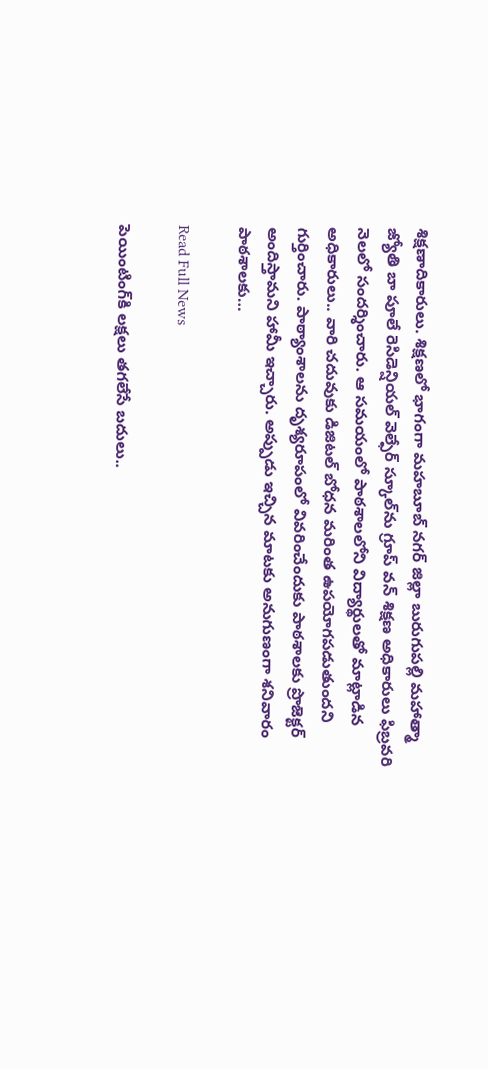శిక్షణాదికారులు. శిక్షణలో భాగంగా మహబూబ్ నగర్ జిల్లా బురుగుపల్లి మహాత్మా జ్యోతి బా పూలే రెసిడెన్షియల్‌ వెల్ఫేర్‌ స్కూల్‌ను గ్రూప్ వన్ శిక్షణ అధికారులు ఫిబ్రవరి నెలలో సందర్శించారు. ఆ సమయంలో పాఠశాలలోని విద్యార్థులతో మాట్లాడిన అధికారులు.. వారి చదువుకు డిజిటల్ బోధన మరింత ఉపయోగపడుతుందని గుర్తించారు. పాఠ్యాంశాలను దృశ్యరూపంలో వివరించేందుకు పాఠశాలకు ప్రొజెక్టర్ అందిస్తామని హామీ ఇచ్చారు. అప్పుడు ఇచ్చిన మాటకు అనుగుణంగా శనివారం పాఠశాలకు…

Read Full News

పెయింటింగ్‌కి లక్షలు తగలేసే బదులు..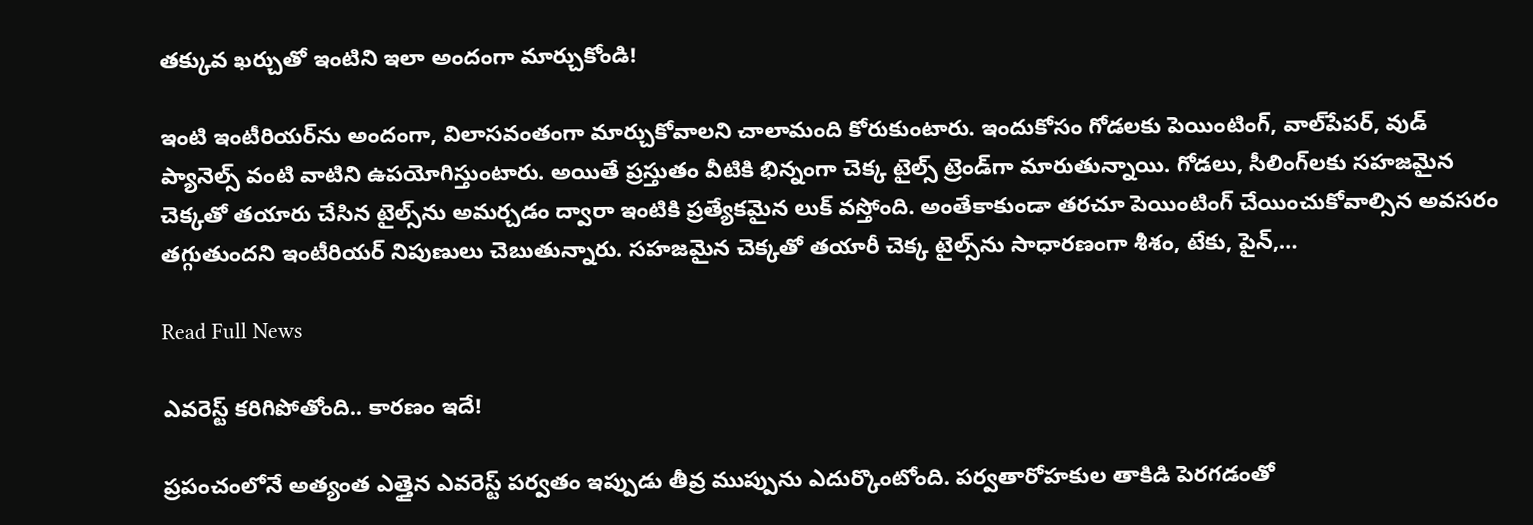తక్కువ ఖర్చుతో ఇంటిని ఇలా అందంగా మార్చుకోండి!

ఇంటి ఇంటీరియర్‌ను అందంగా, విలాసవంతంగా మార్చుకోవాలని చాలామంది కోరుకుంటారు. ఇందుకోసం గోడలకు పెయింటింగ్, వాల్‌పేపర్, వుడ్ ప్యానెల్స్ వంటి వాటిని ఉపయోగిస్తుంటారు. అయితే ప్రస్తుతం వీటికి భిన్నంగా చెక్క టైల్స్ ట్రెండ్‌గా మారుతున్నాయి. గోడలు, సీలింగ్‌లకు సహజమైన చెక్కతో తయారు చేసిన టైల్స్‌ను అమర్చడం ద్వారా ఇంటికి ప్రత్యేకమైన లుక్ వస్తోంది. అంతేకాకుండా తరచూ పెయింటింగ్ చేయించుకోవాల్సిన అవసరం తగ్గుతుందని ఇంటీరియర్ నిపుణులు చెబుతున్నారు. సహజమైన చెక్కతో తయారీ చెక్క టైల్స్‌ను సాధారణంగా శీశం, టేకు, పైన్,…

Read Full News

ఎవరెస్ట్‌ కరిగిపోతోంది.. కారణం ఇదే!

ప్రపంచంలోనే అత్యంత ఎత్తైన ఎవరెస్ట్ పర్వతం ఇప్పుడు తీవ్ర ముప్పును ఎదుర్కొంటోంది. పర్వతారోహకుల తాకిడి పెరగడంతో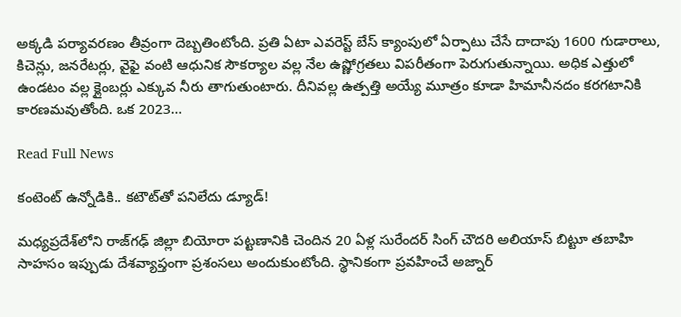అక్కడి పర్యావరణం తీవ్రంగా దెబ్బతింటోంది. ప్రతి ఏటా ఎవరెస్ట్ బేస్ క్యాంపులో ఏర్పాటు చేసే దాదాపు 1600 గుడారాలు, కిచెన్లు, జనరేటర్లు, వైఫై వంటి ఆధునిక సౌకర్యాల వల్ల నేల ఉష్ణోగ్రతలు విపరీతంగా పెరుగుతున్నాయి. అధిక ఎత్తులో ఉండటం వల్ల క్లైంబర్లు ఎక్కువ నీరు తాగుతుంటారు. దీనివల్ల ఉత్పత్తి అయ్యే మూత్రం కూడా హిమానీనదం కరగటానికి కారణమవుతోంది. ఒక 2023…

Read Full News

కంటెంట్ ఉన్నోడికి.. కటౌట్‌తో పనిలేదు డ్యూడ్‌!

మధ్యప్రదేశ్‌లోని రాజ్‌గఢ్ జిల్లా బియోరా పట్టణానికి చెందిన 20 ఏళ్ల సురేందర్ సింగ్ చౌదరి అలియాస్ బిట్టూ తబాహి సాహసం ఇప్పుడు దేశవ్యాప్తంగా ప్రశంసలు అందుకుంటోంది. స్థానికంగా ప్రవహించే అజ్నార్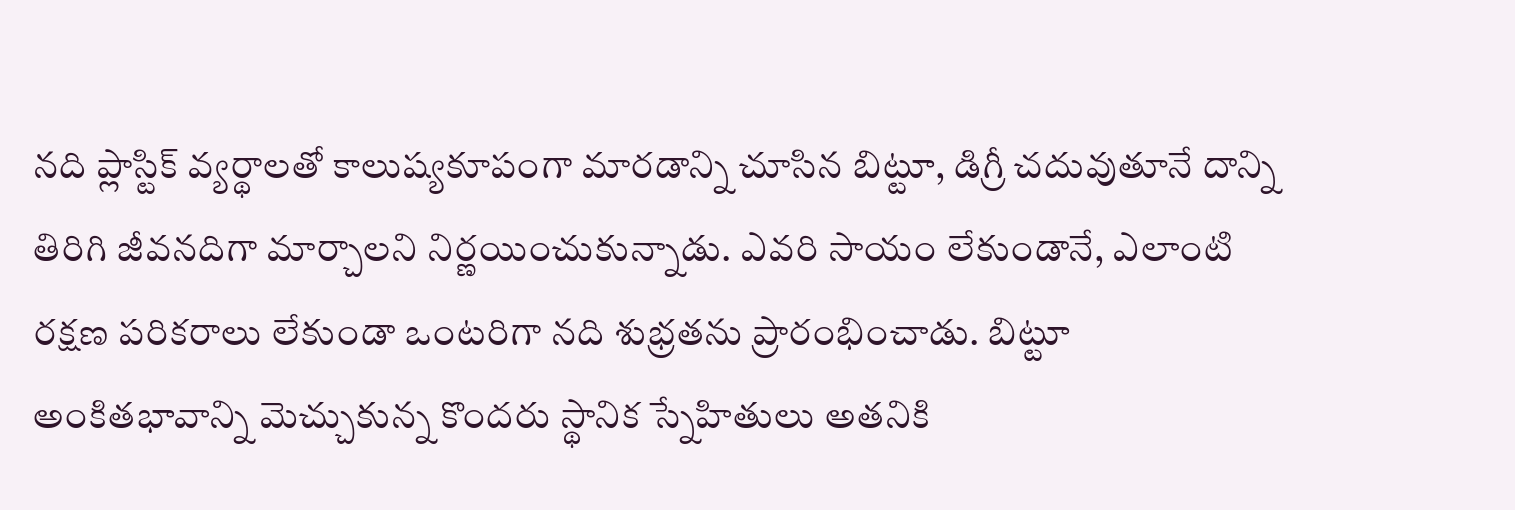నది ప్లాస్టిక్ వ్యర్థాలతో కాలుష్యకూపంగా మారడాన్ని చూసిన బిట్టూ, డిగ్రీ చదువుతూనే దాన్ని తిరిగి జీవనదిగా మార్చాలని నిర్ణయించుకున్నాడు. ఎవరి సాయం లేకుండానే, ఎలాంటి రక్షణ పరికరాలు లేకుండా ఒంటరిగా నది శుభ్రతను ప్రారంభించాడు. బిట్టూ అంకితభావాన్ని మెచ్చుకున్న కొందరు స్థానిక స్నేహితులు అతనికి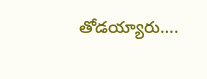తోడయ్యారు….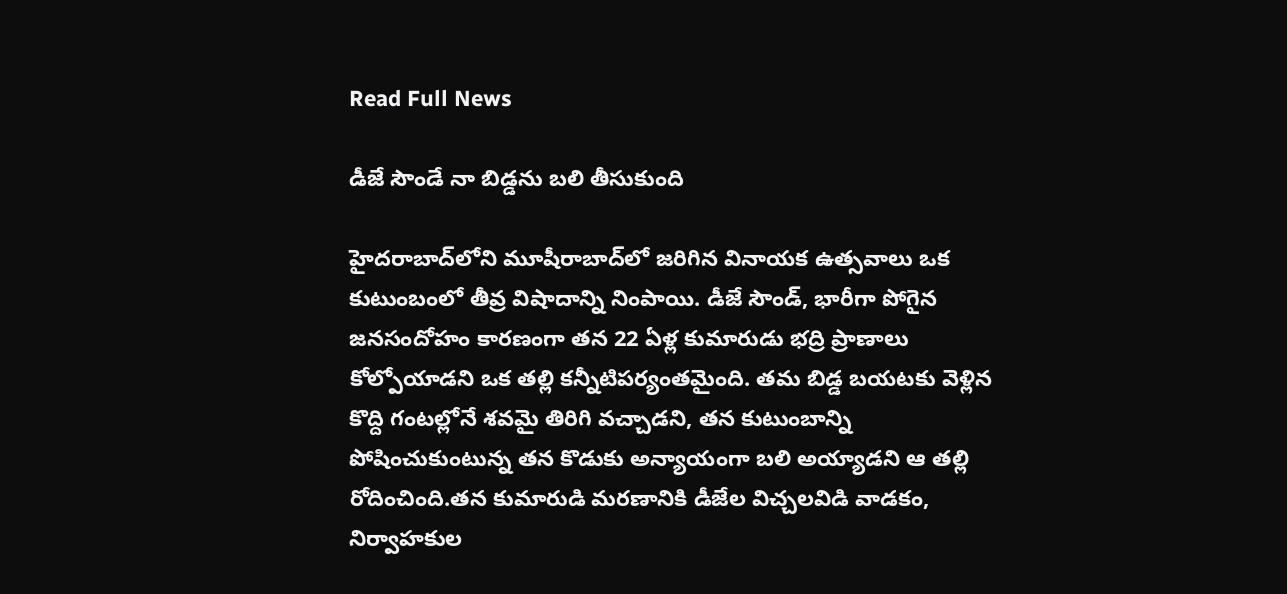Read Full News

డీజే సౌండే నా బిడ్డను బలి తీసుకుంది

హైదరాబాద్‌లోని మూషీరాబాద్‌లో జరిగిన వినాయక ఉత్సవాలు ఒక కుటుంబంలో తీవ్ర విషాదాన్ని నింపాయి. డీజే సౌండ్, భారీగా పోగైన జనసందోహం కారణంగా తన 22 ఏళ్ల కుమారుడు భద్రి ప్రాణాలు కోల్పోయాడని ఒక తల్లి కన్నీటిపర్యంతమైంది. తమ బిడ్డ బయటకు వెళ్లిన కొద్ది గంటల్లోనే శవమై తిరిగి వచ్చాడని, తన కుటుంబాన్ని పోషించుకుంటున్న తన కొడుకు అన్యాయంగా బలి అయ్యాడని ఆ తల్లి రోదించింది.తన కుమారుడి మరణానికి డీజేల విచ్చలవిడి వాడకం, నిర్వాహకుల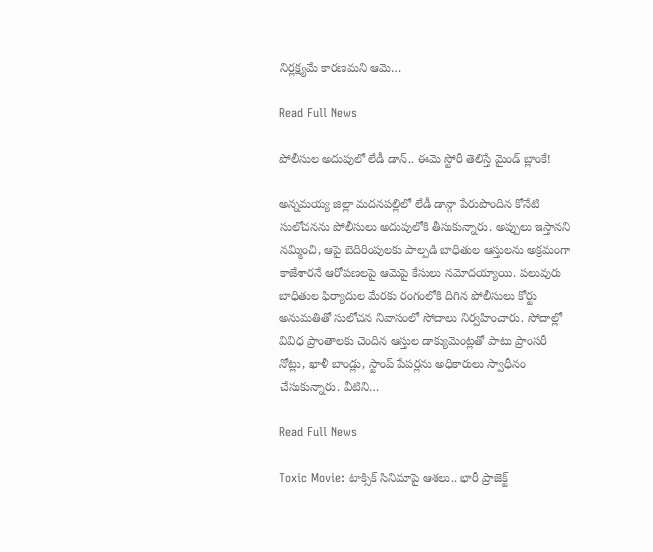నిర్లక్ష్యమే కారణమని ఆమె…

Read Full News

పోలీసుల అదుపులో లేడీ డాన్‌.. ఈమె స్టోరీ తెలిస్తే మైండ్‌ బ్లాంకే!

అన్నమయ్య జిల్లా మదనపల్లిలో లేడీ డాన్గా పేరుపొందిన కోనేటి సులోచనను పోలీసులు అదుపులోకి తీసుకున్నారు. అప్పులు ఇస్తానని నమ్మించి, ఆపై బెదిరింపులకు పాల్పడి బాధితుల ఆస్తులను అక్రమంగా కాజేశారనే ఆరోపణలపై ఆమెపై కేసులు నమోదయ్యాయి. పలువురు బాధితుల ఫిర్యాదుల మేరకు రంగంలోకి దిగిన పోలీసులు కోర్టు అనుమతితో సులోచన నివాసంలో సోదాలు నిర్వహించారు. సోదాల్లో వివిధ ప్రాంతాలకు చెందిన ఆస్తుల డాక్యుమెంట్లతో పాటు ప్రాంసరీ నోట్లు, ఖాళీ బాండ్లు, స్టాంప్ పేపర్లను అధికారులు స్వాధీనం చేసుకున్నారు. వీటిని…

Read Full News

Toxic Movie: టాక్సిక్ సినిమాపై ఆశలు.. భారీ ప్రాజెక్ట్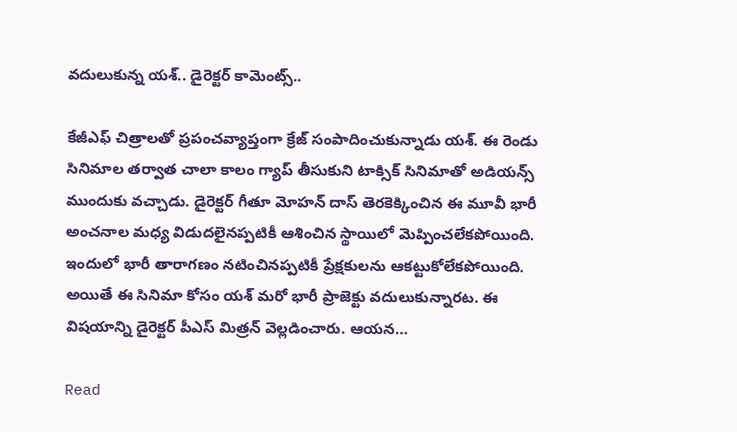వదులుకున్న యశ్.. డైరెక్టర్ కామెంట్స్..

కేజీఎఫ్ చిత్రాలతో ప్రపంచవ్యాప్తంగా క్రేజ్ సంపాదించుకున్నాడు యశ్. ఈ రెండు సినిమాల తర్వాత చాలా కాలం గ్యాప్ తీసుకుని టాక్సిక్ సినిమాతో అడియన్స్ ముందుకు వచ్చాడు. డైరెక్టర్ గీతూ మోహన్ దాస్ తెరకెక్కించిన ఈ మూవీ భారీ అంచనాల మధ్య విడుదలైనప్పటికీ ఆశించిన స్థాయిలో మెప్పించలేకపోయింది. ఇందులో భారీ తారాగణం నటించినప్పటికీ ప్రేక్షకులను ఆకట్టుకోలేకపోయింది. అయితే ఈ సినిమా కోసం యశ్ మరో భారీ ప్రాజెక్టు వదులుకున్నారట. ఈ విషయాన్ని డైరెక్టర్ పీఎస్ మిత్రన్ వెల్లడించారు. ఆయన…

Read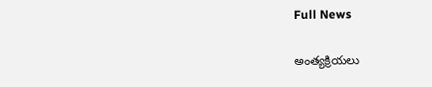Full News

అంత్యక్రియలు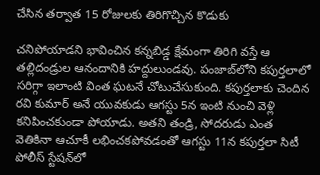చేసిన తర్వాత 15 రోజులకు తిరిగొచ్చిన కొడుకు

చనిపోయాడని భావించిన కన్నబిడ్డ క్షేమంగా తిరిగి వస్తే ఆ తల్లిదండ్రుల ఆనందానికి హద్దులుండవు. పంజాబ్‌లోని కపుర్తలాలో సరిగ్గా ఇలాంటి వింత ఘటనే చోటుచేసుకుంది. కపుర్తలాకు చెందిన రవి కుమార్‌ అనే యువకుడు ఆగస్టు 5న ఇంటి నుంచి వెళ్లి కనిపించకుండా పోయాడు. అతని తండ్రి, సోదరుడు ఎంత వెతికినా ఆచూకీ లభించకపోవడంతో ఆగస్టు 11న కపుర్తలా సిటీ పోలీస్ స్టేషన్‌లో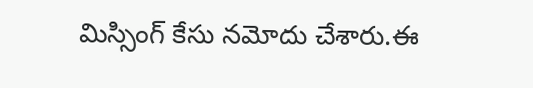మిస్సింగ్ కేసు నమోదు చేశారు.ఈ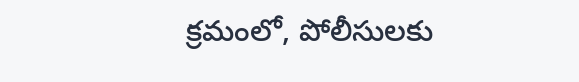క్రమంలో, పోలీసులకు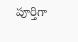పూర్తిగా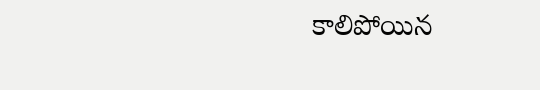కాలిపోయిన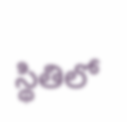స్థితిలో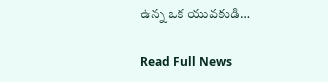ఉన్న ఒక యువకుడి…

Read Full News